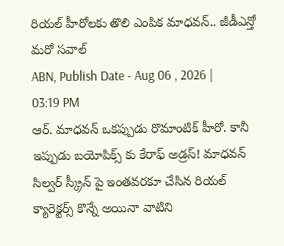రియల్ హీరోలకు తొలి ఎంపిక మాధవన్.. జీడీఎన్తో మరో సవాల్
ABN, Publish Date - Aug 06 , 2026 | 03:19 PM
ఆర్. మాధవన్ ఒకప్పుడు రొమాంటిక్ హీరో. కానీ ఇప్పుడు బయోపిక్స్ కు కేరాఫ్ అడ్రస్! మాధవన్ సిల్వర్ స్క్రీన్ పై ఇంతవరకూ చేసిన రియల్ క్యారెక్టర్స్ కొన్నే అయినా వాటిని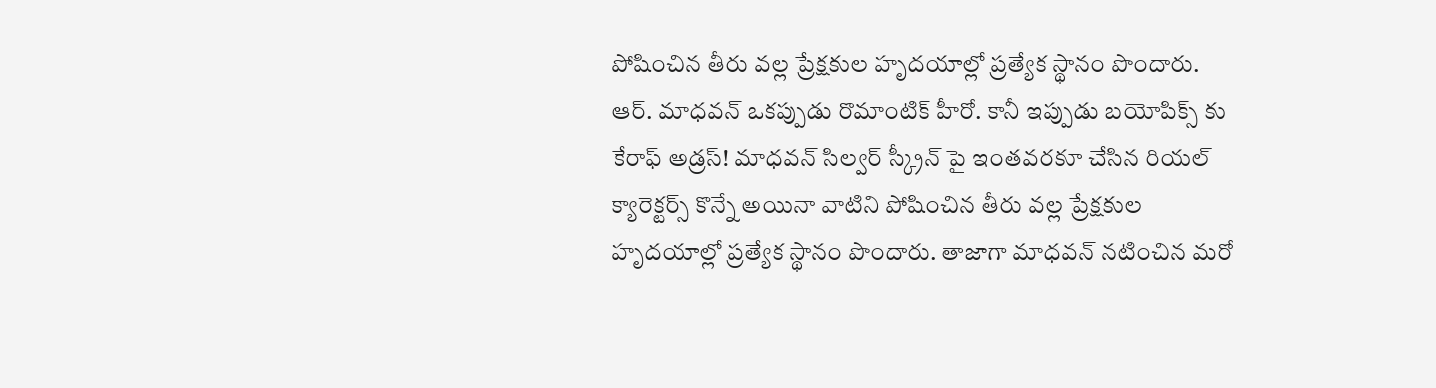పోషించిన తీరు వల్ల ప్రేక్షకుల హృదయాల్లో ప్రత్యేక స్థానం పొందారు.
ఆర్. మాధవన్ ఒకప్పుడు రొమాంటిక్ హీరో. కానీ ఇప్పుడు బయోపిక్స్ కు కేరాఫ్ అడ్రస్! మాధవన్ సిల్వర్ స్క్రీన్ పై ఇంతవరకూ చేసిన రియల్ క్యారెక్టర్స్ కొన్నే అయినా వాటిని పోషించిన తీరు వల్ల ప్రేక్షకుల హృదయాల్లో ప్రత్యేక స్థానం పొందారు. తాజాగా మాధవన్ నటించిన మరో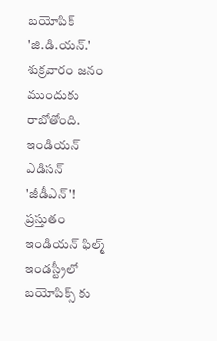బయోపిక్ 'జి.డి.యన్.' శుక్రవారం జనం ముందుకు రాబోతోంది.
ఇండియన్ ఎడిసన్ 'జీడీఎన్'!
ప్రస్తుతం ఇండియన్ ఫిల్మ్ ఇండస్ట్రీలో బయోపిక్స్ కు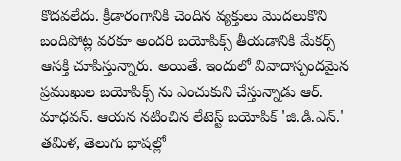కొదవలేదు. క్రీడారంగానికి చెందిన వ్యక్తులు మొదలుకొని బందిపోట్ల వరకూ అందరి బయోపిక్స్ తీయడానికి మేకర్స్ ఆసక్తి చూపిస్తున్నారు. అయితే. ఇందులో వివాదాస్పందమైన ప్రముఖుల బయోపిక్స్ ను ఎంచుకుని చేస్తున్నాడు ఆర్. మాధవన్. ఆయన నటించిన లేటెస్ట్ బయోపిక్ 'జి.డి.ఎన్.' తమిళ, తెలుగు భాషల్లో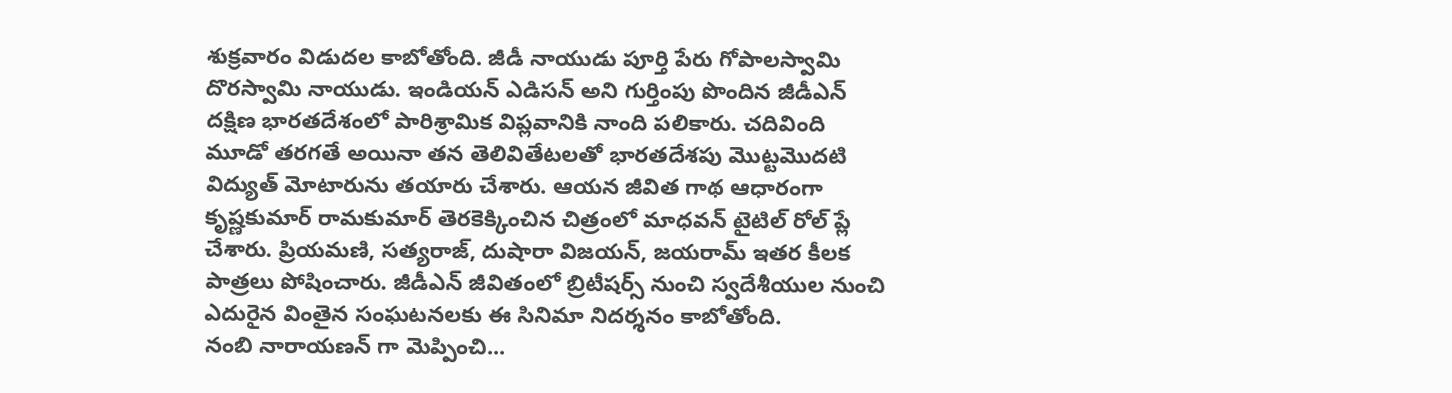శుక్రవారం విడుదల కాబోతోంది. జీడీ నాయుడు పూర్తి పేరు గోపాలస్వామి దొరస్వామి నాయుడు. ఇండియన్ ఎడిసన్ అని గుర్తింపు పొందిన జీడీఎన్ దక్షిణ భారతదేశంలో పారిశ్రామిక విప్లవానికి నాంది పలికారు. చదివింది మూడో తరగతే అయినా తన తెలివితేటలతో భారతదేశపు మొట్టమొదటి విద్యుత్ మోటారును తయారు చేశారు. ఆయన జీవిత గాథ ఆధారంగా కృష్ణకుమార్ రామకుమార్ తెరకెక్కించిన చిత్రంలో మాధవన్ టైటిల్ రోల్ ప్లే చేశారు. ప్రియమణి, సత్యరాజ్, దుషారా విజయన్, జయరామ్ ఇతర కీలక పాత్రలు పోషించారు. జీడీఎన్ జీవితంలో బ్రిటీషర్స్ నుంచి స్వదేశీయుల నుంచి ఎదురైన వింతైన సంఘటనలకు ఈ సినిమా నిదర్శనం కాబోతోంది.
నంబి నారాయణన్ గా మెప్పించి...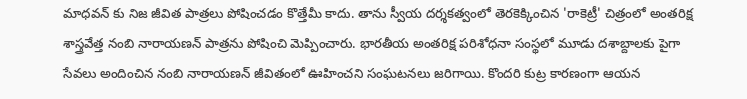మాధవన్ కు నిజ జీవిత పాత్రలు పోషించడం కొత్తేమీ కాదు. తాను స్వీయ దర్శకత్వంలో తెరకెక్కించిన 'రాకెట్రీ' చిత్రంలో అంతరిక్ష శాస్త్రవేత్త నంబి నారాయణన్ పాత్రను పోషించి మెప్పించారు. భారతీయ అంతరిక్ష పరిశోధనా సంస్థలో మూడు దశాబ్దాలకు పైగా సేవలు అందించిన నంబి నారాయణన్ జీవితంలో ఊహించని సంఘటనలు జరిగాయి. కొందరి కుట్ర కారణంగా ఆయన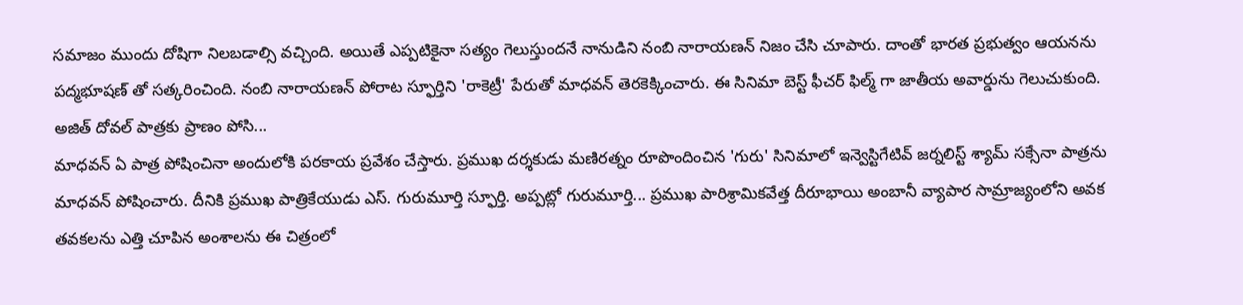సమాజం ముందు దోషిగా నిలబడాల్సి వచ్చింది. అయితే ఎప్పటికైనా సత్యం గెలుస్తుందనే నానుడిని నంబి నారాయణన్ నిజం చేసి చూపారు. దాంతో భారత ప్రభుత్వం ఆయనను పద్మభూషణ్ తో సత్కరించింది. నంబి నారాయణన్ పోరాట స్ఫూర్తిని 'రాకెట్రీ' పేరుతో మాధవన్ తెరకెక్కించారు. ఈ సినిమా బెస్ట్ ఫీచర్ ఫిల్మ్ గా జాతీయ అవార్డును గెలుచుకుంది.
అజిత్ దోవల్ పాత్రకు ప్రాణం పోసి...
మాధవన్ ఏ పాత్ర పోషించినా అందులోకి పరకాయ ప్రవేశం చేస్తారు. ప్రముఖ దర్శకుడు మణిరత్నం రూపొందించిన 'గురు' సినిమాలో ఇన్వెస్టిగేటివ్ జర్నలిస్ట్ శ్యామ్ సక్సేనా పాత్రను మాధవన్ పోషించారు. దీనికి ప్రముఖ పాత్రికేయుడు ఎస్. గురుమూర్తి స్ఫూర్తి. అప్పట్లో గురుమూర్తి... ప్రముఖ పారిశ్రామికవేత్త దీరూభాయి అంబానీ వ్యాపార సామ్రాజ్యంలోని అవక తవకలను ఎత్తి చూపిన అంశాలను ఈ చిత్రంలో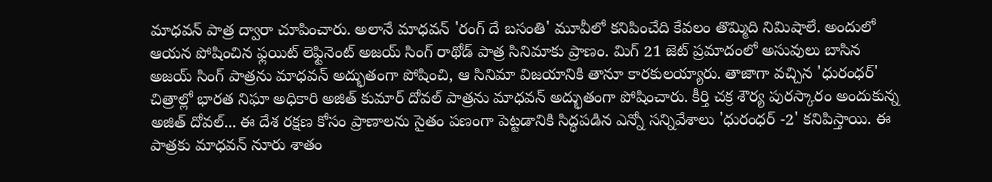మాధవన్ పాత్ర ద్వారా చూపించారు. అలానే మాధవన్ 'రంగ్ దే బసంతి' మూవీలో కనిపించేది కేవలం తొమ్మిది నిమిషాలే. అందులో ఆయన పోషించిన ఫ్లయిట్ లెఫ్టినెంట్ అజయ్ సింగ్ రాథోడ్ పాత్ర సినిమాకు ప్రాణం. మిగ్ 21 జెట్ ప్రమాదంలో అసువులు బాసిన అజయ్ సింగ్ పాత్రను మాధవన్ అద్భుతంగా పోషించి, ఆ సినిమా విజయానికి తానూ కారకులయ్యారు. తాజాగా వచ్చిన 'ధురంధర్' చిత్రాల్లో భారత నిఘా అధికారి అజిత్ కుమార్ దోవల్ పాత్రను మాధవన్ అద్భుతంగా పోషించారు. కీర్తి చక్ర శౌర్య పురస్కారం అందుకున్న అజిత్ దోవల్... ఈ దేశ రక్షణ కోసం ప్రాణాలను సైతం పణంగా పెట్టడానికి సిద్ధపడిన ఎన్నో సన్నివేశాలు 'ధురంధర్ -2' కనిపిస్తాయి. ఈ పాత్రకు మాధవన్ నూరు శాతం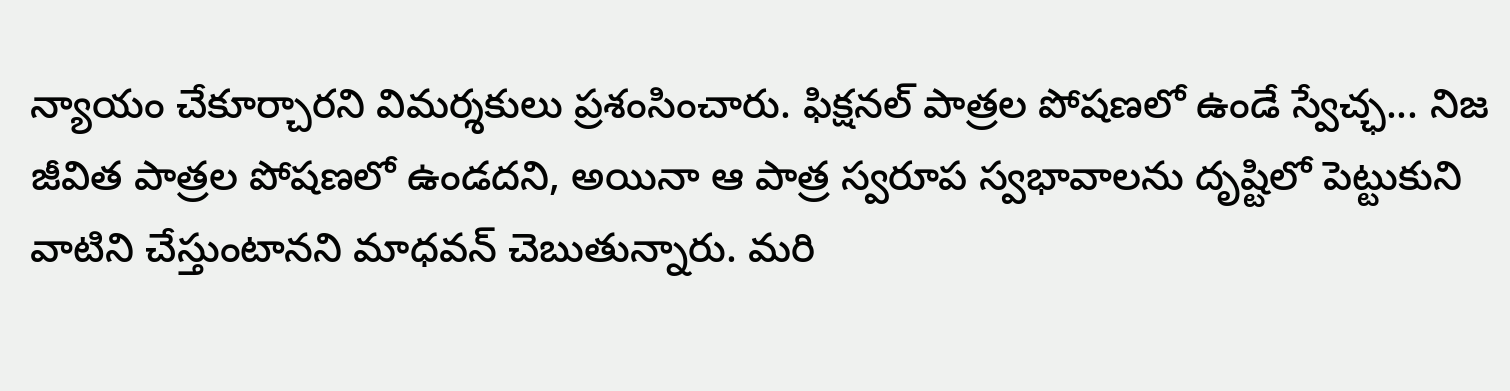న్యాయం చేకూర్చారని విమర్శకులు ప్రశంసించారు. ఫిక్షనల్ పాత్రల పోషణలో ఉండే స్వేచ్ఛ... నిజ జీవిత పాత్రల పోషణలో ఉండదని, అయినా ఆ పాత్ర స్వరూప స్వభావాలను దృష్టిలో పెట్టుకుని వాటిని చేస్తుంటానని మాధవన్ చెబుతున్నారు. మరి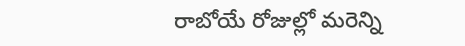రాబోయే రోజుల్లో మరెన్ని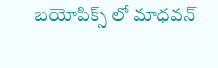బయోపిక్స్ లో మాధవన్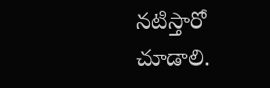నటిస్తారో చూడాలి.